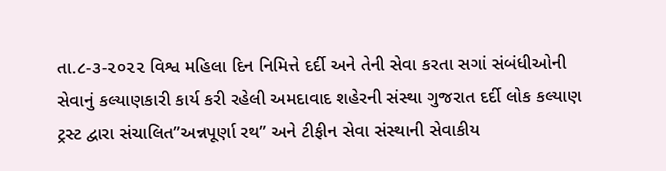તા.૮-૩-૨૦૨૨ વિશ્વ મહિલા દિન નિમિત્તે દર્દી અને તેની સેવા કરતા સગાં સંબંધીઓની સેવાનું કલ્યાણકારી કાર્ય કરી રહેલી અમદાવાદ શહેરની સંસ્થા ગુજરાત દર્દી લોક કલ્યાણ ટ્રસ્ટ દ્વારા સંચાલિત”અન્નપૂર્ણા રથ” અને ટીફીન સેવા સંસ્થાની સેવાકીય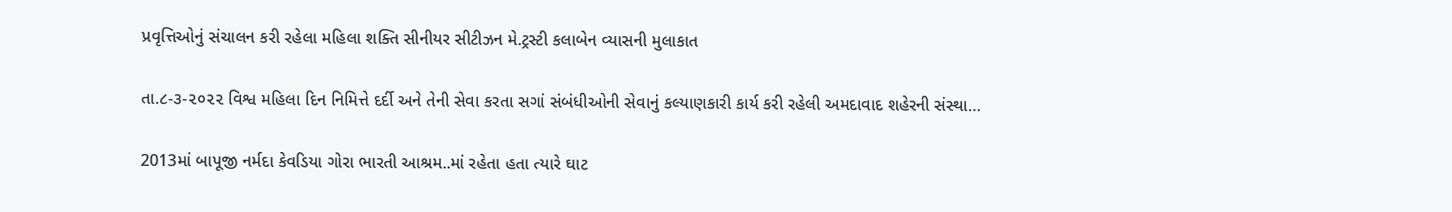પ્રવૃત્તિઓનું સંચાલન કરી રહેલા મહિલા શક્તિ સીનીયર સીટીઝન મે.ટ્રસ્ટી કલાબેન વ્યાસની મુલાકાત

તા.૮-૩-૨૦૨૨ વિશ્વ મહિલા દિન નિમિત્તે દર્દી અને તેની સેવા કરતા સગાં સંબંધીઓની સેવાનું કલ્યાણકારી કાર્ય કરી રહેલી અમદાવાદ શહેરની સંસ્થા…

2013માં બાપૂજી નર્મદા કેવડિયા ગોરા ભારતી આશ્રમ..માં રહેતા હતા ત્યારે ઘાટ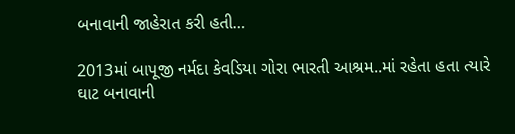બનાવાની જાહેરાત કરી હતી…

2013માં બાપૂજી નર્મદા કેવડિયા ગોરા ભારતી આશ્રમ..માં રહેતા હતા ત્યારે ઘાટ બનાવાની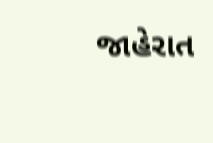જાહેરાત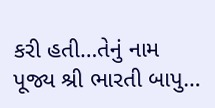કરી હતી…તેનું નામ પૂજ્ય શ્રી ભારતી બાપુ…